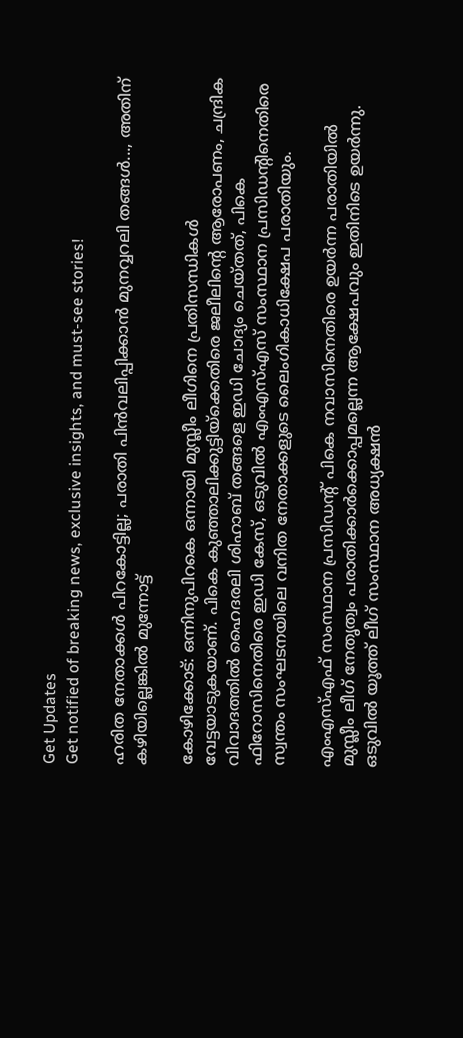Get Updates
Get notified of breaking news, exclusive insights, and must-see stories!

ഹരിത നേതാക്കള്‍ പിറകോട്ടില്ല; പരാതി പിന്‍വലിപ്പിക്കാൻ മുനവ്വറലി തങ്ങള്‍..., അതിന് കഴിയില്ലെങ്കില്‍ മുന്നോട്ട്

കോഴിക്കോട്: ഒന്നിനുപിറകെ ഒന്നായി മുസ്ലീം ലീഗിനെ പ്രതിസന്ധികള്‍ വേട്ടയാടുകയാണ്. പികെ കുഞ്ഞാലിക്കുട്ടിയ്‌ക്കെതിരെ ജലീലിന്റെ ആരോപണം, ചന്ദ്രിക വിവാദത്തില്‍ ഹൈദരലി ശിഹാബ് തങ്ങളെ ഇഡി ചോദ്യം ചെയ്തത്, പികെ ഫിറോസിനെതിരെ ഇഡി കേസ്, ഒടുവില്‍ എംഎസ്എസ് സംസ്ഥാന പ്രസിഡന്റിനെതിരെ സ്വന്തം സംഘടനയിലെ വനിത നേതാക്കളുടെ ലൈംഗികാധിക്ഷേപ പരാതിയും.

എംഎസ്എഫ് സംസ്ഥാന പ്രസിഡന്റ് പികെ നവാസിനെതിരെ ഉയര്‍ന്ന പരാതിയില്‍ മുസ്ലീം ലീഗ് നേതൃത്വം പരാതിക്കാര്‍ക്കൊപ്പമല്ലെന്ന ആക്ഷേപവും ഇതിനിടെ ഉയര്‍ന്നു. ഒടുവില്‍ യൂത്ത് ലീഗ് സംസ്ഥാന അധ്യക്ഷന്‍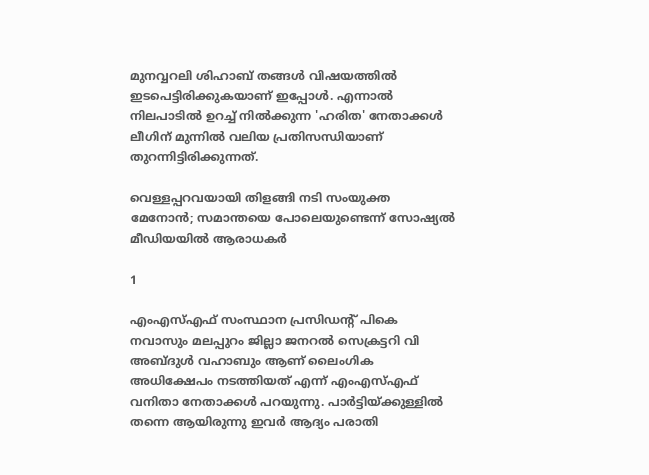മുനവ്വറലി ശിഹാബ് തങ്ങള്‍ വിഷയത്തില്‍ ഇടപെട്ടിരിക്കുകയാണ് ഇപ്പോള്‍. എന്നാല്‍ നിലപാടില്‍ ഉറച്ച് നില്‍ക്കുന്ന 'ഹരിത' നേതാക്കള്‍ ലീഗിന് മുന്നില്‍ വലിയ പ്രതിസന്ധിയാണ് തുറന്നിട്ടിരിക്കുന്നത്.

വെള്ളപ്പറവയായി തിളങ്ങി നടി സംയുക്ത മേനോന്‍; സമാന്തയെ പോലെയുണ്ടെന്ന് സോഷ്യല്‍ മീഡിയയില്‍ ആരാധകര്‍

1

എംഎസ്എഫ് സംസ്ഥാന പ്രസിഡന്റ് പികെ നവാസും മലപ്പുറം ജില്ലാ ജനറല്‍ സെക്രട്ടറി വി അബ്ദുള്‍ വഹാബും ആണ് ലൈംഗിക അധിക്ഷേപം നടത്തിയത് എന്ന് എംഎസ്എഫ് വനിതാ നേതാക്കള്‍ പറയുന്നു. പാര്‍ട്ടിയ്ക്കുള്ളില്‍ തന്നെ ആയിരുന്നു ഇവര്‍ ആദ്യം പരാതി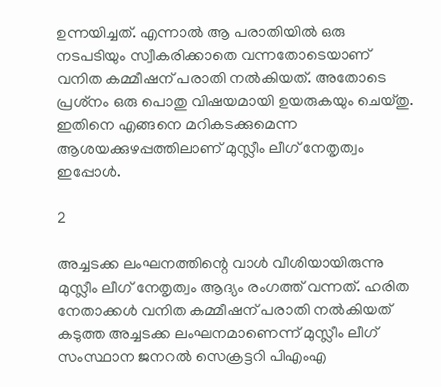ഉന്നയിച്ചത്. എന്നാല്‍ ആ പരാതിയില്‍ ഒരു നടപടിയും സ്വീകരിക്കാതെ വന്നതോടെയാണ് വനിത കമ്മീഷന് പരാതി നല്‍കിയത്. അതോടെ പ്രശ്‌നം ഒരു പൊതു വിഷയമായി ഉയരുകയും ചെയ്തു. ഇതിനെ എങ്ങനെ മറികടക്കുമെന്ന ആശയക്കുഴപ്പത്തിലാണ് മുസ്ലീം ലീഗ് നേതൃത്വം ഇപ്പോള്‍.

2

അച്ചടക്ക ലംഘനത്തിന്റെ വാള്‍ വീശിയായിരുന്നു മുസ്ലീം ലീഗ് നേതൃത്വം ആദ്യം രംഗത്ത് വന്നത്. ഹരിത നേതാക്കള്‍ വനിത കമ്മീഷന് പരാതി നല്‍കിയത് കടുത്ത അച്ചടക്ക ലംഘനമാണെന്ന് മുസ്ലീം ലീഗ് സംസ്ഥാന ജനറല്‍ സെക്രട്ടറി പിഎംഎ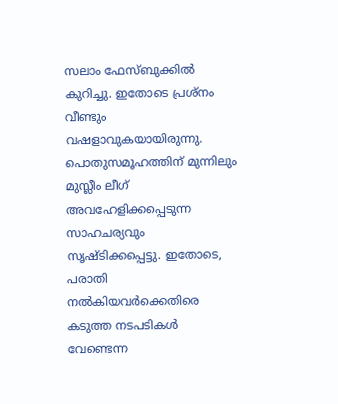സലാം ഫേസ്ബുക്കില്‍ കുറിച്ചു. ഇതോടെ പ്രശ്‌നം വീണ്ടും വഷളാവുകയായിരുന്നു. പൊതുസമൂഹത്തിന് മുന്നിലും മുസ്ലീം ലീഗ് അവഹേളിക്കപ്പെടുന്ന സാഹചര്യവും സൃഷ്ടിക്കപ്പെട്ടു. ഇതോടെ, പരാതി നല്‍കിയവര്‍ക്കെതിരെ കടുത്ത നടപടികള്‍ വേണ്ടെന്ന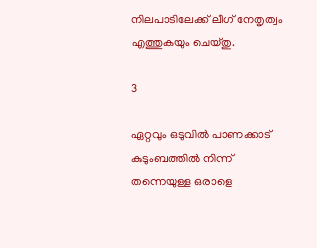നിലപാടിലേക്ക് ലീഗ് നേതൃത്വം എത്തുകയും ചെയ്തു.

3

ഏറ്റവും ഒടുവില്‍ പാണക്കാട് കുടുംബത്തില്‍ നിന്ന് തന്നെയുള്ള ഒരാളെ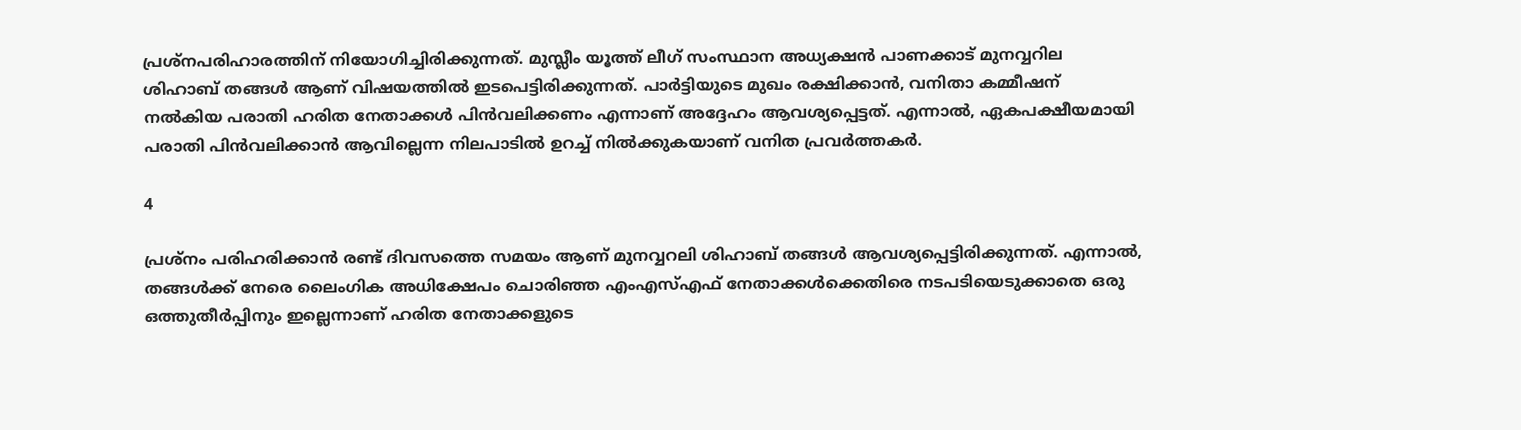പ്രശ്‌നപരിഹാരത്തിന് നിയോഗിച്ചിരിക്കുന്നത്. മുസ്ലീം യൂത്ത് ലീഗ് സംസ്ഥാന അധ്യക്ഷന്‍ പാണക്കാട് മുനവ്വറില ശിഹാബ് തങ്ങള്‍ ആണ് വിഷയത്തില്‍ ഇടപെട്ടിരിക്കുന്നത്. പാര്‍ട്ടിയുടെ മുഖം രക്ഷിക്കാന്‍, വനിതാ കമ്മീഷന് നല്‍കിയ പരാതി ഹരിത നേതാക്കള്‍ പിന്‍വലിക്കണം എന്നാണ് അദ്ദേഹം ആവശ്യപ്പെട്ടത്. എന്നാല്‍, ഏകപക്ഷീയമായി പരാതി പിന്‍വലിക്കാന്‍ ആവില്ലെന്ന നിലപാടില്‍ ഉറച്ച് നില്‍ക്കുകയാണ് വനിത പ്രവര്‍ത്തകര്‍.

4

പ്രശ്‌നം പരിഹരിക്കാന്‍ രണ്ട് ദിവസത്തെ സമയം ആണ് മുനവ്വറലി ശിഹാബ് തങ്ങള്‍ ആവശ്യപ്പെട്ടിരിക്കുന്നത്. എന്നാല്‍, തങ്ങള്‍ക്ക് നേരെ ലൈംഗിക അധിക്ഷേപം ചൊരിഞ്ഞ എംഎസ്എഫ് നേതാക്കള്‍ക്കെതിരെ നടപടിയെടുക്കാതെ ഒരു ഒത്തുതീര്‍പ്പിനും ഇല്ലെന്നാണ് ഹരിത നേതാക്കളുടെ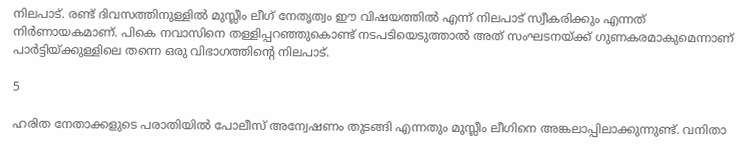നിലപാട്. രണ്ട് ദിവസത്തിനുള്ളില്‍ മുസ്ലീം ലീഗ് നേതൃത്വം ഈ വിഷയത്തില്‍ എന്ന് നിലപാട് സ്വീകരിക്കും എന്നത് നിര്‍ണായകമാണ്. പികെ നവാസിനെ തള്ളിപ്പറഞ്ഞുകൊണ്ട് നടപടിയെടുത്താല്‍ അത് സംഘടനയ്ക്ക് ഗുണകരമാകുമെന്നാണ് പാര്‍ട്ടിയ്ക്കുള്ളിലെ തന്നെ ഒരു വിഭാഗത്തിന്റെ നിലപാട്.

5

ഹരിത നേതാക്കളുടെ പരാതിയില്‍ പോലീസ് അന്വേഷണം തുടങ്ങി എന്നതും മുസ്ലീം ലീഗിനെ അങ്കലാപ്പിലാക്കുന്നുണ്ട്. വനിതാ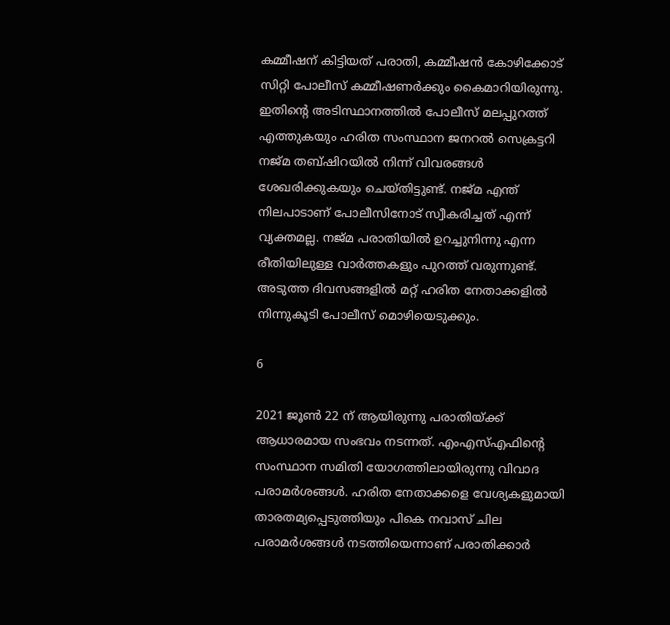കമ്മീഷന് കിട്ടിയത് പരാതി, കമ്മീഷന്‍ കോഴിക്കോട് സിറ്റി പോലീസ് കമ്മീഷണര്‍ക്കും കൈമാറിയിരുന്നു. ഇതിന്റെ അടിസ്ഥാനത്തില്‍ പോലീസ് മലപ്പുറത്ത് എത്തുകയും ഹരിത സംസ്ഥാന ജനറല്‍ സെക്രട്ടറി നജ്മ തബ്ഷിറയില്‍ നിന്ന് വിവരങ്ങള്‍ ശേഖരിക്കുകയും ചെയ്തിട്ടുണ്ട്. നജ്മ എന്ത് നിലപാടാണ് പോലീസിനോട് സ്വീകരിച്ചത് എന്ന് വ്യക്തമല്ല. നജ്മ പരാതിയില്‍ ഉറച്ചുനിന്നു എന്ന രീതിയിലുള്ള വാര്‍ത്തകളും പുറത്ത് വരുന്നുണ്ട്. അടുത്ത ദിവസങ്ങളില്‍ മറ്റ് ഹരിത നേതാക്കളില്‍ നിന്നുകൂടി പോലീസ് മൊഴിയെടുക്കും.

6

2021 ജൂണ്‍ 22 ന് ആയിരുന്നു പരാതിയ്ക്ക് ആധാരമായ സംഭവം നടന്നത്. എംഎസ്എഫിന്റെ സംസ്ഥാന സമിതി യോഗത്തിലായിരുന്നു വിവാദ പരാമര്‍ശങ്ങള്‍. ഹരിത നേതാക്കളെ വേശ്യകളുമായി താരതമ്യപ്പെടുത്തിയും പികെ നവാസ് ചില പരാമര്‍ശങ്ങള്‍ നടത്തിയെന്നാണ് പരാതിക്കാര്‍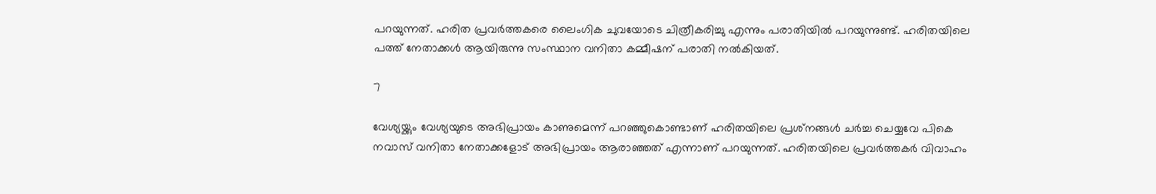പറയുന്നത്. ഹരിത പ്രവര്‍ത്തകരെ ലൈംഗിക ചുവയോടെ ചിത്രീകരിച്ചു എന്നും പരാതിയില്‍ പറയുന്നുണ്ട്. ഹരിതയിലെ പത്ത് നേതാക്കള്‍ ആയിരുന്നു സംസ്ഥാന വനിതാ കമ്മീഷന് പരാതി നല്‍കിയത്.

7

വേശ്യയ്ക്കും വേശ്യയുടെ അഭിപ്രായം കാണുമെന്ന് പറഞ്ഞുകൊണ്ടാണ് ഹരിതയിലെ പ്രശ്‌നങ്ങള്‍ ചര്‍ച്ച ചെയ്യവേ പികെ നവാസ് വനിതാ നേതാക്കളോട് അഭിപ്രായം ആരാഞ്ഞത് എന്നാണ് പറയുന്നത്. ഹരിതയിലെ പ്രവര്‍ത്തകര്‍ വിവാഹം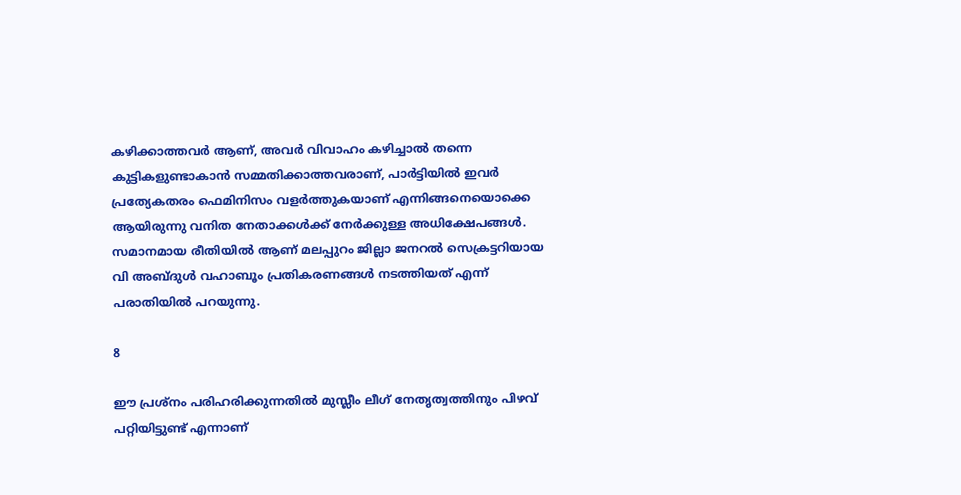കഴിക്കാത്തവര്‍ ആണ്, അവര്‍ വിവാഹം കഴിച്ചാല്‍ തന്നെ കുട്ടികളുണ്ടാകാന്‍ സമ്മതിക്കാത്തവരാണ്, പാര്‍ട്ടിയില്‍ ഇവര്‍ പ്രത്യേകതരം ഫെമിനിസം വളര്‍ത്തുകയാണ് എന്നിങ്ങനെയൊക്കെ ആയിരുന്നു വനിത നേതാക്കള്‍ക്ക് നേര്‍ക്കുള്ള അധിക്ഷേപങ്ങള്‍. സമാനമായ രീതിയില്‍ ആണ് മലപ്പുറം ജില്ലാ ജനറല്‍ സെക്രട്ടറിയായ വി അബ്ദുള്‍ വഹാബൂം പ്രതികരണങ്ങള്‍ നടത്തിയത് എന്ന് പരാതിയില്‍ പറയുന്നു.

8

ഈ പ്രശ്‌നം പരിഹരിക്കുന്നതില്‍ മുസ്ലീം ലീഗ് നേതൃത്വത്തിനും പിഴവ് പറ്റിയിട്ടുണ്ട് എന്നാണ്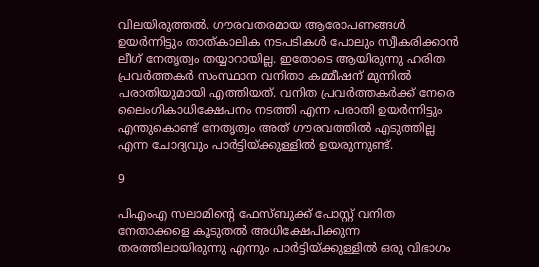വിലയിരുത്തല്‍. ഗൗരവതരമായ ആരോപണങ്ങള്‍ ഉയര്‍ന്നിട്ടും താത്കാലിക നടപടികള്‍ പോലും സ്വീകരിക്കാന്‍ ലീഗ് നേതൃത്വം തയ്യാറായില്ല. ഇതോടെ ആയിരുന്നു ഹരിത പ്രവര്‍ത്തകര്‍ സംസ്ഥാന വനിതാ കമ്മീഷന് മുന്നില്‍ പരാതിയുമായി എത്തിയത്. വനിത പ്രവര്‍ത്തകര്‍ക്ക് നേരെ ലൈംഗികാധിക്ഷേപനം നടത്തി എന്ന പരാതി ഉയര്‍ന്നിട്ടും എന്തുകൊണ്ട് നേതൃത്വം അത് ഗൗരവത്തില്‍ എടുത്തില്ല എന്ന ചോദ്യവും പാര്‍ട്ടിയ്ക്കുള്ളില്‍ ഉയരുന്നുണ്ട്.

9

പിഎംഎ സലാമിന്റെ ഫേസ്ബുക്ക് പോസ്റ്റ് വനിത നേതാക്കളെ കൂടുതല്‍ അധിക്ഷേപിക്കുന്ന തരത്തിലായിരുന്നു എന്നും പാര്‍ട്ടിയ്ക്കുള്ളില്‍ ഒരു വിഭാഗം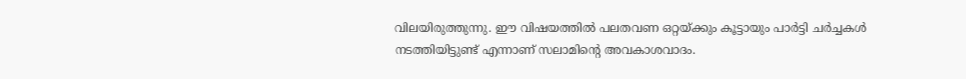വിലയിരുത്തുന്നു. ഈ വിഷയത്തില്‍ പലതവണ ഒറ്റയ്ക്കും കൂട്ടായും പാര്‍ട്ടി ചര്‍ച്ചകള്‍ നടത്തിയിട്ടുണ്ട് എന്നാണ് സലാമിന്റെ അവകാശവാദം.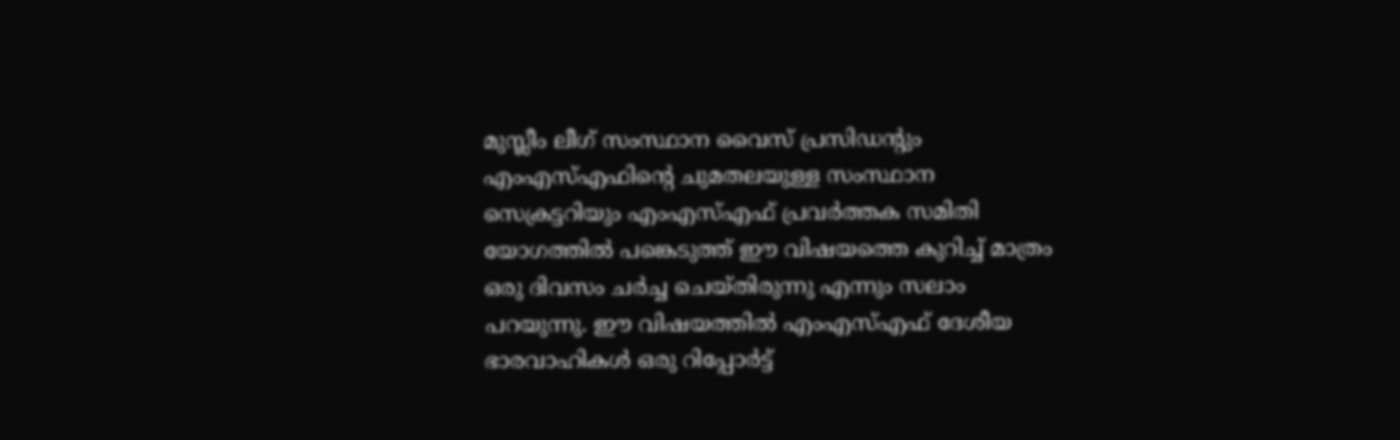മുസ്ലീം ലീഗ് സംസ്ഥാന വൈസ് പ്രസിഡന്റും എംഎസ്എഫിന്റെ ചുമതലയുള്ള സംസ്ഥാന സെക്രട്ടറിയും എംഎസ്എഫ് പ്രവര്‍ത്തക സമിതി യോഗത്തില്‍ പങ്കെടുത്ത് ഈ വിഷയത്തെ കുറിച്ച് മാത്രം ഒരു ദിവസം ചര്‍ച്ച ചെയ്തിരുന്നു എന്നും സലാം പറയുന്നു. ഈ വിഷയത്തില്‍ എംഎസ്എഫ് ദേശീയ ഭാരവാഹികള്‍ ഒരു റിപ്പോര്‍ട്ട്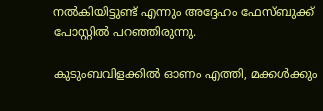നല്‍കിയിട്ടുണ്ട് എന്നും അദ്ദേഹം ഫേസ്ബുക്ക് പോസ്റ്റില്‍ പറഞ്ഞിരുന്നു.

കുടുംബവിളക്കിൽ ഓണം എത്തി, മക്കൾക്കും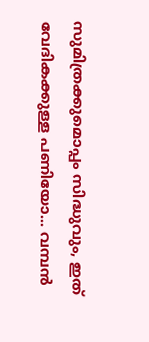സുമിത്രക്കുമൊപ്പം സിദ്ധുവും, ഇത് വേദികക്കുള്ള പണിയോ... വമ്പൻ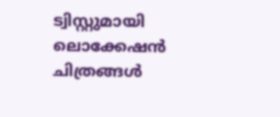ട്വിസ്റ്റുമായി ലൊക്കേഷൻ ചിത്രങ്ങൾ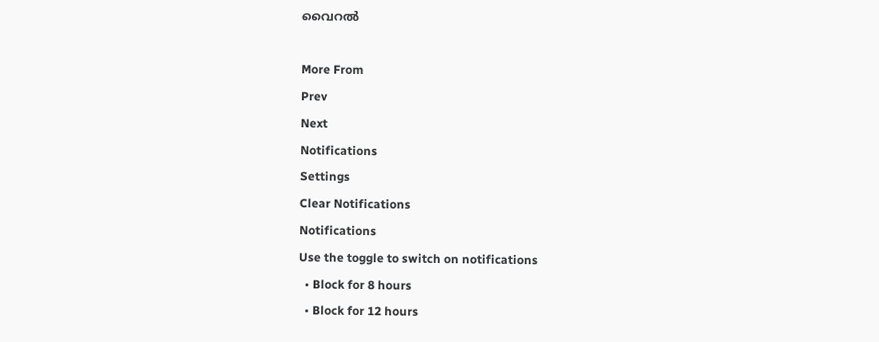വൈറൽ

More From
Prev
Next
Notifications
Settings
Clear Notifications
Notifications
Use the toggle to switch on notifications
  • Block for 8 hours
  • Block for 12 hours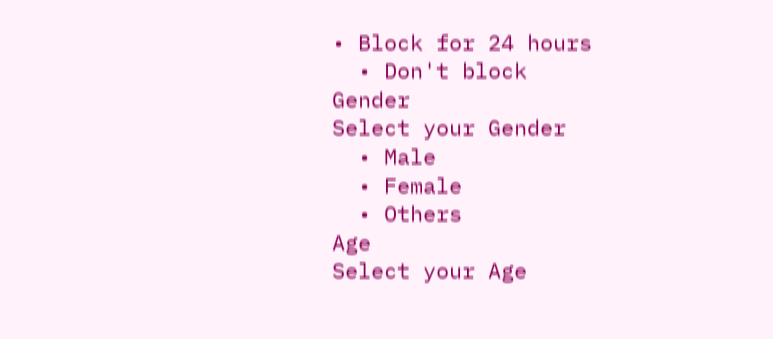• Block for 24 hours
  • Don't block
Gender
Select your Gender
  • Male
  • Female
  • Others
Age
Select your Age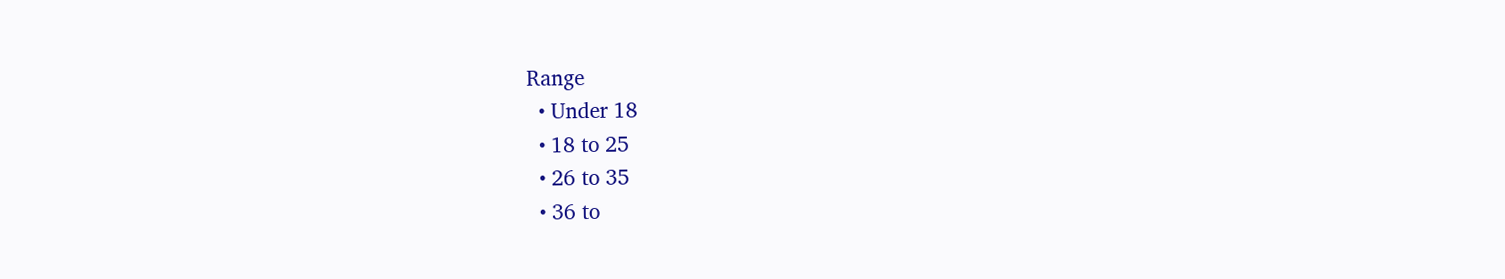Range
  • Under 18
  • 18 to 25
  • 26 to 35
  • 36 to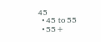45
  • 45 to 55
  • 55+